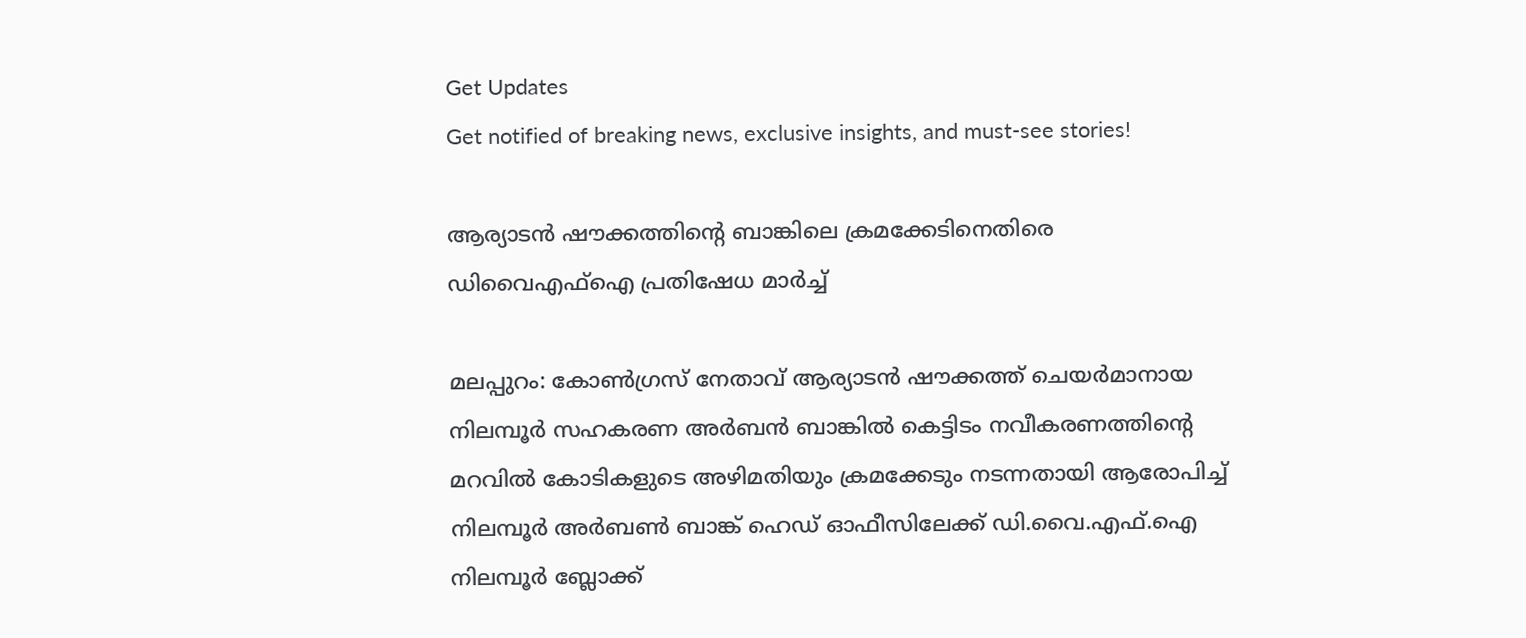Get Updates
Get notified of breaking news, exclusive insights, and must-see stories!

ആര്യാടന്‍ ഷൗക്കത്തിന്റെ ബാങ്കിലെ ക്രമക്കേടിനെതിരെ ഡിവൈഎഫ്ഐ പ്രതിഷേധ മാര്‍ച്ച്

മലപ്പുറം: കോണ്‍ഗ്രസ് നേതാവ് ആര്യാടന്‍ ഷൗക്കത്ത് ചെയര്‍മാനായ നിലമ്പൂര്‍ സഹകരണ അര്‍ബന്‍ ബാങ്കില്‍ കെട്ടിടം നവീകരണത്തിന്റെ മറവില്‍ കോടികളുടെ അഴിമതിയും ക്രമക്കേടും നടന്നതായി ആരോപിച്ച് നിലമ്പൂര്‍ അര്‍ബണ്‍ ബാങ്ക് ഹെഡ് ഓഫീസിലേക്ക് ഡി.വൈ.എഫ്.ഐ നിലമ്പൂര്‍ ബ്ലോക്ക്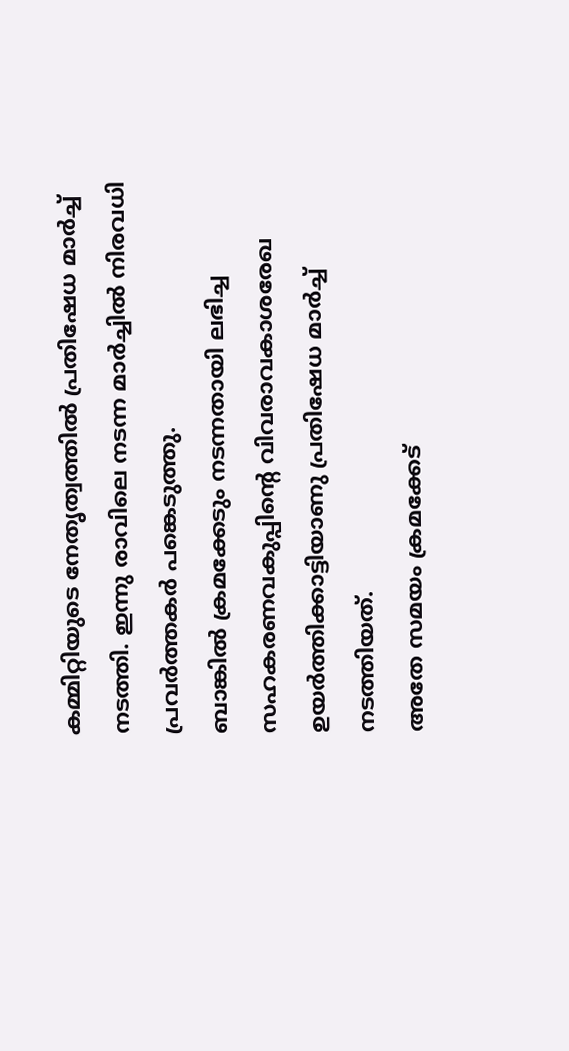കമ്മിറ്റിയുടെ നേതൃത്വത്തില്‍ പ്രതിഷേധ മാര്‍ച്ച് നടത്തി. ഇന്നു രാവിലെ നടന്ന മാര്‍ച്ചില്‍ നിരവധി പ്രവര്‍ത്തകര്‍ പങ്കെടുത്തു.
ബാങ്കില്‍ ക്രമക്കേടും നടന്നതായി ലഭിച്ച സഹകരണവകുപ്പിന്റെ വിവരാവകാശരേഖ ഉയര്‍ത്തിക്കാട്ടിയാണു പ്രതിഷേധ മാര്‍ച്ച് നടത്തിയത്.
അതേ സമയം ക്രമക്കേട്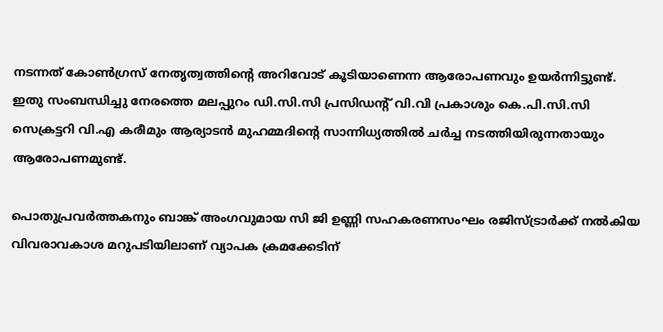നടന്നത് കോണ്‍ഗ്രസ് നേതൃത്വത്തിന്റെ അറിവോട് കൂടിയാണെന്ന ആരോപണവും ഉയര്‍ന്നിട്ടുണ്ട്. ഇതു സംബന്ധിച്ചു നേരത്തെ മലപ്പുറം ഡി.സി.സി പ്രസിഡന്റ് വി.വി പ്രകാശും കെ.പി.സി.സി സെക്രട്ടറി വി.എ കരീമും ആര്യാടന്‍ മുഹമ്മദിന്റെ സാന്നിധ്യത്തില്‍ ചര്‍ച്ച നടത്തിയിരുന്നതായും ആരോപണമുണ്ട്.

പൊതുപ്രവര്‍ത്തകനും ബാങ്ക് അംഗവുമായ സി ജി ഉണ്ണി സഹകരണസംഘം രജിസ്ട്രാര്‍ക്ക് നല്‍കിയ വിവരാവകാശ മറുപടിയിലാണ് വ്യാപക ക്രമക്കേടിന്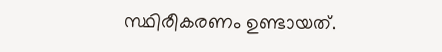സ്ഥിരീകരണം ഉണ്ടായത്.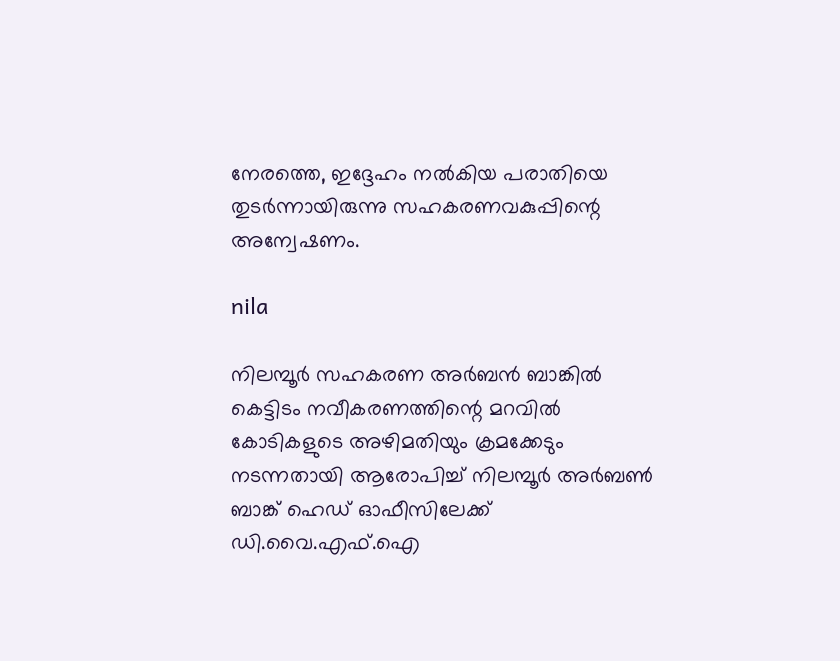നേരത്തെ, ഇദ്ദേഹം നല്‍കിയ പരാതിയെ തുടര്‍ന്നായിരുന്നു സഹകരണവകുപ്പിന്റെ അന്വേഷണം.

nila

നിലമ്പൂര്‍ സഹകരണ അര്‍ബന്‍ ബാങ്കില്‍ കെട്ടിടം നവീകരണത്തിന്റെ മറവില്‍ കോടികളുടെ അഴിമതിയും ക്രമക്കേടും നടന്നതായി ആരോപിച്ച് നിലമ്പൂര്‍ അര്‍ബണ്‍ ബാങ്ക് ഹെഡ് ഓഫീസിലേക്ക് ഡി.വൈ.എഫ്.ഐ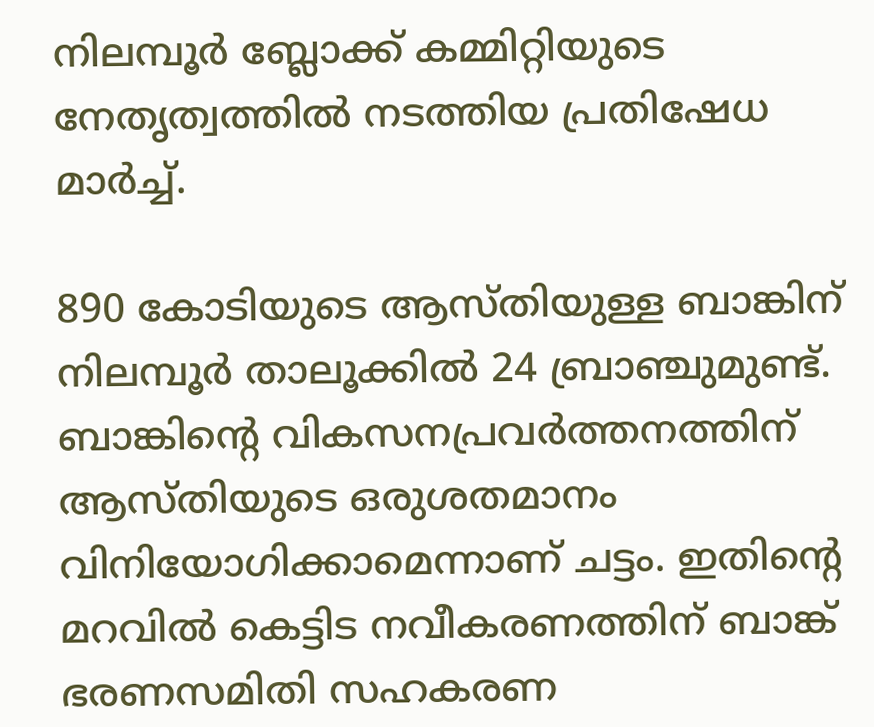നിലമ്പൂര്‍ ബ്ലോക്ക് കമ്മിറ്റിയുടെ നേതൃത്വത്തില്‍ നടത്തിയ പ്രതിഷേധ മാര്‍ച്ച്.

890 കോടിയുടെ ആസ്തിയുള്ള ബാങ്കിന് നിലമ്പൂര്‍ താലൂക്കില്‍ 24 ബ്രാഞ്ചുമുണ്ട്. ബാങ്കിന്റെ വികസനപ്രവര്‍ത്തനത്തിന് ആസ്തിയുടെ ഒരുശതമാനം വിനിയോഗിക്കാമെന്നാണ് ചട്ടം. ഇതിന്റെ മറവില്‍ കെട്ടിട നവീകരണത്തിന് ബാങ്ക് ഭരണസമിതി സഹകരണ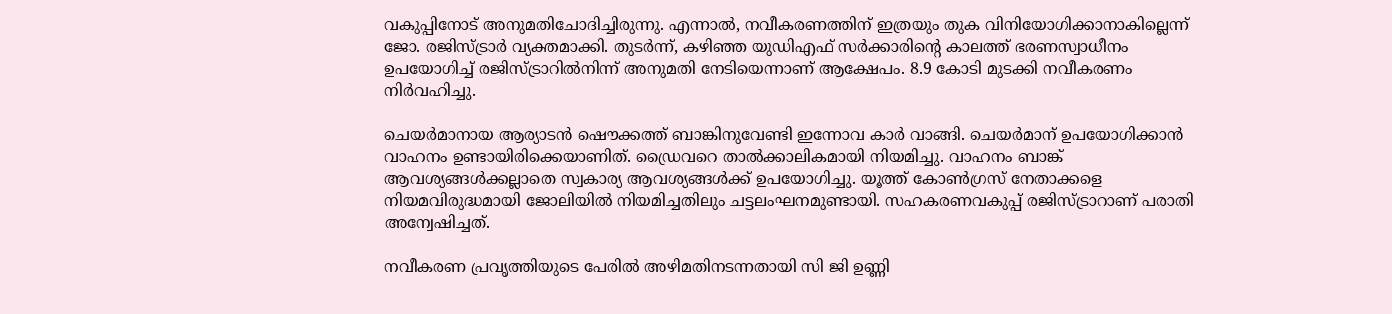വകുപ്പിനോട് അനുമതിചോദിച്ചിരുന്നു. എന്നാല്‍, നവീകരണത്തിന് ഇത്രയും തുക വിനിയോഗിക്കാനാകില്ലെന്ന് ജോ. രജിസ്ട്രാര്‍ വ്യക്തമാക്കി. തുടര്‍ന്ന്, കഴിഞ്ഞ യുഡിഎഫ് സര്‍ക്കാരിന്റെ കാലത്ത് ഭരണസ്വാധീനം ഉപയോഗിച്ച് രജിസ്ട്രാറില്‍നിന്ന് അനുമതി നേടിയെന്നാണ് ആക്ഷേപം. 8.9 കോടി മുടക്കി നവീകരണം നിര്‍വഹിച്ചു.

ചെയര്‍മാനായ ആര്യാടന്‍ ഷൌക്കത്ത് ബാങ്കിനുവേണ്ടി ഇന്നോവ കാര്‍ വാങ്ങി. ചെയര്‍മാന് ഉപയോഗിക്കാന്‍ വാഹനം ഉണ്ടായിരിക്കെയാണിത്. ഡ്രൈവറെ താല്‍ക്കാലികമായി നിയമിച്ചു. വാഹനം ബാങ്ക് ആവശ്യങ്ങള്‍ക്കല്ലാതെ സ്വകാര്യ ആവശ്യങ്ങള്‍ക്ക് ഉപയോഗിച്ചു. യൂത്ത് കോണ്‍ഗ്രസ് നേതാക്കളെ നിയമവിരുദ്ധമായി ജോലിയില്‍ നിയമിച്ചതിലും ചട്ടലംഘനമുണ്ടായി. സഹകരണവകുപ്പ് രജിസ്ട്രാറാണ് പരാതി അന്വേഷിച്ചത്.

നവീകരണ പ്രവൃത്തിയുടെ പേരില്‍ അഴിമതിനടന്നതായി സി ജി ഉണ്ണി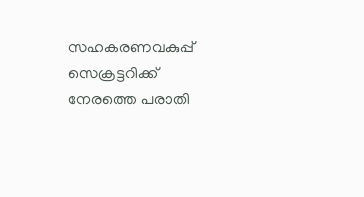സഹകരണവകുപ്പ് സെക്രട്ടറിക്ക് നേരത്തെ പരാതി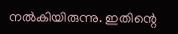നല്‍കിയിരുന്നു. ഇതിന്റെ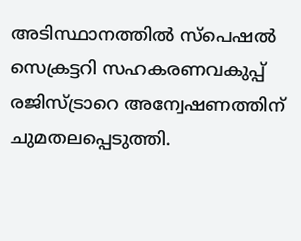അടിസ്ഥാനത്തില്‍ സ്‌പെഷല്‍ സെക്രട്ടറി സഹകരണവകുപ്പ് രജിസ്ട്രാറെ അന്വേഷണത്തിന് ചുമതലപ്പെടുത്തി.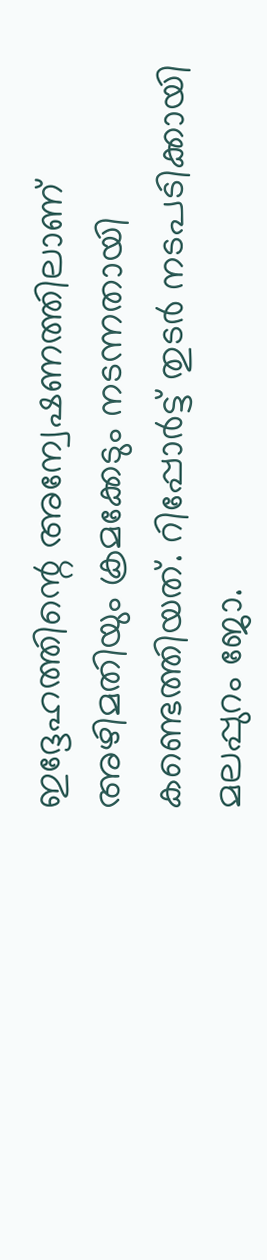ഇദ്ദേഹത്തിന്റെ അന്വേഷണത്തിലാണ് അഴിമതിയും ക്രമക്കേടും നടന്നതായി കണ്ടെത്തിയത്. റിപ്പോര്‍ട്ട് തുടര്‍ നടപടിക്കായി മലപ്പുറം ജോ.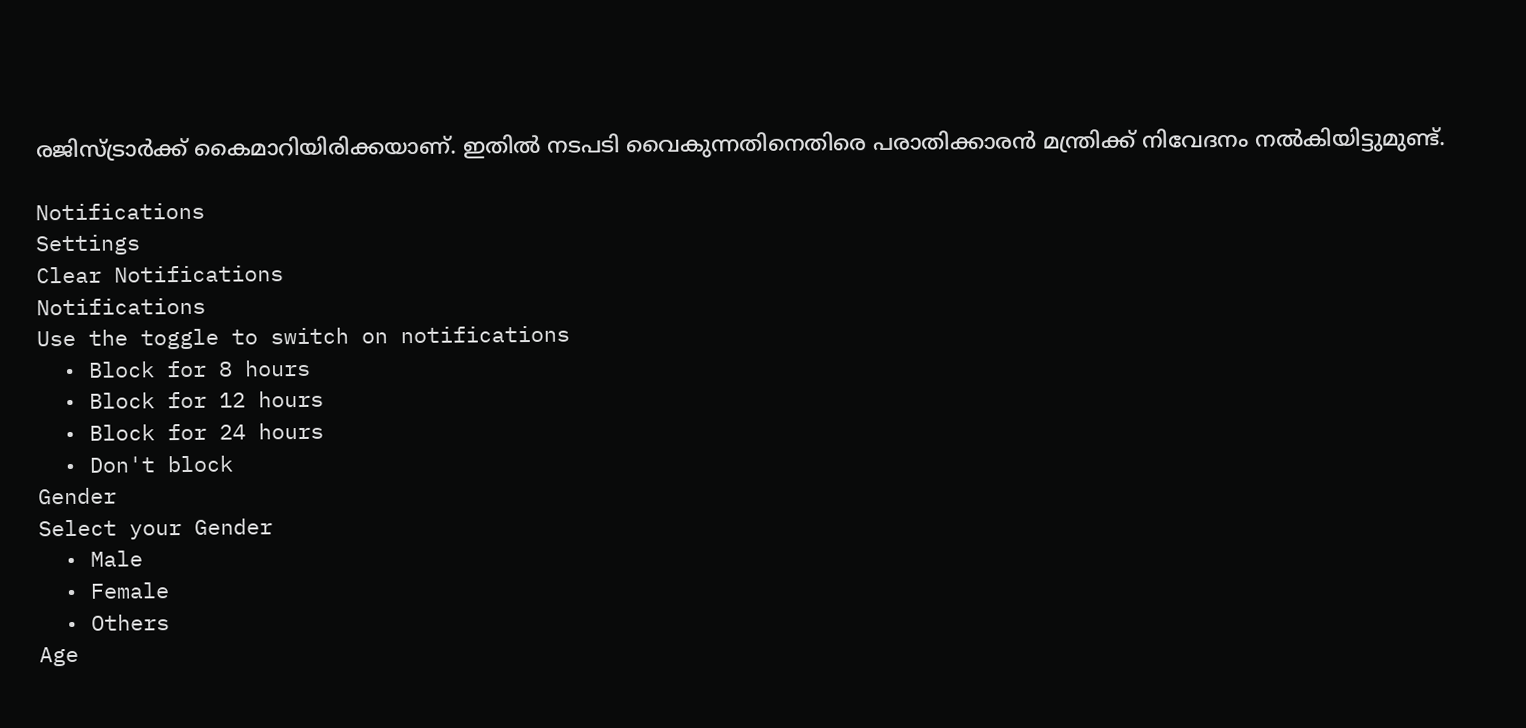രജിസ്ട്രാര്‍ക്ക് കൈമാറിയിരിക്കയാണ്. ഇതില്‍ നടപടി വൈകുന്നതിനെതിരെ പരാതിക്കാരന്‍ മന്ത്രിക്ക് നിവേദനം നല്‍കിയിട്ടുമുണ്ട്.

Notifications
Settings
Clear Notifications
Notifications
Use the toggle to switch on notifications
  • Block for 8 hours
  • Block for 12 hours
  • Block for 24 hours
  • Don't block
Gender
Select your Gender
  • Male
  • Female
  • Others
Age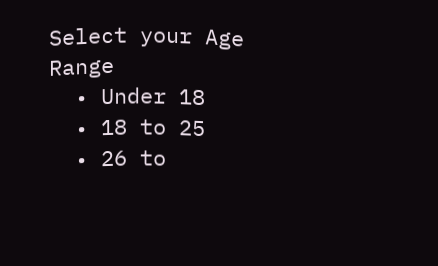Select your Age Range
  • Under 18
  • 18 to 25
  • 26 to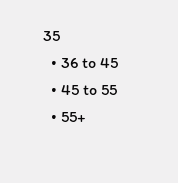35
  • 36 to 45
  • 45 to 55
  • 55+